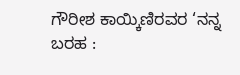ಗೌರೀಶ ಕಾಯ್ಕಿಣಿರವರ ‘ನನ್ನ ಬರಹ :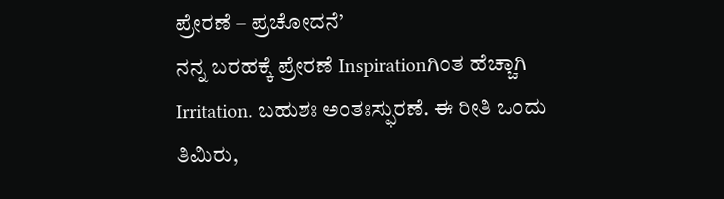ಪ್ರೇರಣೆ – ಪ್ರಚೋದನೆ’
ನನ್ನ ಬರಹಕ್ಕೆ ಪ್ರೇರಣೆ Inspirationಗಿಂತ ಹೆಚ್ಚಾಗಿ Irritation. ಬಹುಶಃ ಅಂತಃಸ್ಫುರಣೆ. ಈ ರೀತಿ ಒಂದು ತಿಮಿರು,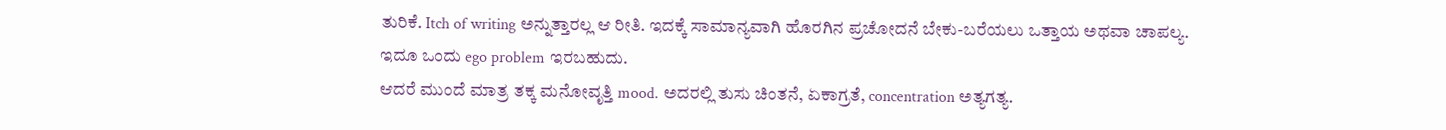ತುರಿಕೆ. Itch of writing ಅನ್ನುತ್ತಾರಲ್ಲ ಆ ರೀತಿ. ಇದಕ್ಕೆ ಸಾಮಾನ್ಯವಾಗಿ ಹೊರಗಿನ ಪ್ರಚೋದನೆ ಬೇಕು-ಬರೆಯಲು ಒತ್ತಾಯ ಅಥವಾ ಚಾಪಲ್ಯ. ಇದೂ ಒಂದು ego problem ಇರಬಹುದು.
ಆದರೆ ಮುಂದೆ ಮಾತ್ರ ತಕ್ಕ ಮನೋವೃತ್ತಿ mood. ಅದರಲ್ಲಿ ತುಸು ಚಿಂತನೆ, ಏಕಾಗ್ರತೆ, concentration ಅತ್ಯಗತ್ಯ.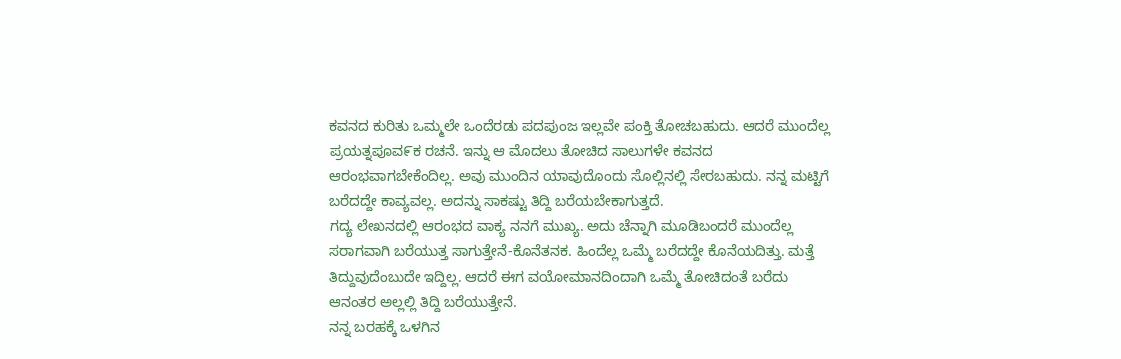ಕವನದ ಕುರಿತು ಒಮ್ಮಲೇ ಒಂದೆರಡು ಪದಪುಂಜ ಇಲ್ಲವೇ ಪಂಕ್ತಿ ತೋಚಬಹುದು. ಆದರೆ ಮುಂದೆಲ್ಲ ಪ್ರಯತ್ನಪೂವ೯ಕ ರಚನೆ. ಇನ್ನು ಆ ಮೊದಲು ತೋಚಿದ ಸಾಲುಗಳೇ ಕವನದ ಆರಂಭವಾಗಬೇಕೆಂದಿಲ್ಲ. ಅವು ಮುಂದಿನ ಯಾವುದೊಂದು ಸೊಲ್ಲಿನಲ್ಲಿ ಸೇರಬಹುದು. ನನ್ನ ಮಟ್ಟಿಗೆ ಬರೆದದ್ದೇ ಕಾವ್ಯವಲ್ಲ. ಅದನ್ನು ಸಾಕಷ್ಟು ತಿದ್ದಿ ಬರೆಯಬೇಕಾಗುತ್ತದೆ.
ಗದ್ಯ ಲೇಖನದಲ್ಲಿ ಆರಂಭದ ವಾಕ್ಯ ನನಗೆ ಮುಖ್ಯ. ಅದು ಚೆನ್ನಾಗಿ ಮೂಡಿಬಂದರೆ ಮುಂದೆಲ್ಲ ಸರಾಗವಾಗಿ ಬರೆಯುತ್ತ ಸಾಗುತ್ತೇನೆ-ಕೊನೆತನಕ. ಹಿಂದೆಲ್ಲ ಒಮ್ಮೆ ಬರೆದದ್ದೇ ಕೊನೆಯದಿತ್ತು. ಮತ್ತೆ ತಿದ್ದುವುದೆಂಬುದೇ ಇದ್ದಿಲ್ಲ. ಆದರೆ ಈಗ ವಯೋಮಾನದಿಂದಾಗಿ ಒಮ್ಮೆ ತೋಚಿದಂತೆ ಬರೆದು ಆನಂತರ ಅಲ್ಲಲ್ಲಿ ತಿದ್ದಿ ಬರೆಯುತ್ತೇನೆ.
ನನ್ನ ಬರಹಕ್ಕೆ ಒಳಗಿನ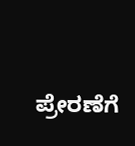ಪ್ರೇರಣೆಗೆ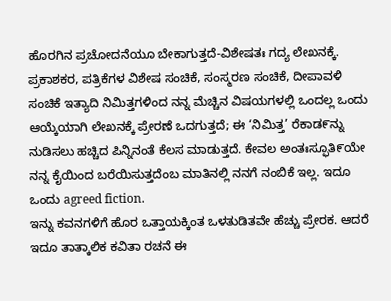ಹೊರಗಿನ ಪ್ರಚೋದನೆಯೂ ಬೇಕಾಗುತ್ತದೆ-ವಿಶೇಷತಃ ಗದ್ಯ ಲೇಖನಕ್ಕೆ. ಪ್ರಕಾಶಕರ, ಪತ್ರಿಕೆಗಳ ವಿಶೇಷ ಸಂಚಿಕೆ, ಸಂಸ್ಮರಣ ಸಂಚಿಕೆ, ದೀಪಾವಳಿ ಸಂಚಿಕೆ ಇತ್ಯಾದಿ ನಿಮಿತ್ತಗಳಿಂದ ನನ್ನ ಮೆಚ್ಚಿನ ವಿಷಯಗಳಲ್ಲಿ ಒಂದಲ್ಲ ಒಂದು ಆಯ್ಕೆಯಾಗಿ ಲೇಖನಕ್ಕೆ ಪ್ರೇರಣೆ ಒದಗುತ್ತದೆ; ಈ ‘ನಿಮಿತ್ತ’ ರೆಕಾಡ೯ನ್ನು ನುಡಿಸಲು ಹಚ್ಚಿದ ಪಿನ್ನಿನಂತೆ ಕೆಲಸ ಮಾಡುತ್ತದೆ. ಕೇವಲ ಅಂತಃಸ್ಫೂತಿ೯ಯೇ ನನ್ನ ಕೈಯಿಂದ ಬರೆಯಿಸುತ್ತದೆಂಬ ಮಾತಿನಲ್ಲಿ ನನಗೆ ನಂಬಿಕೆ ಇಲ್ಲ. ಇದೂ ಒಂದು agreed fiction.
ಇನ್ನು ಕವನಗಳಿಗೆ ಹೊರ ಒತ್ತಾಯಕ್ಕಿಂತ ಒಳತುಡಿತವೇ ಹೆಚ್ಚು ಪ್ರೇರಕ. ಆದರೆ ಇದೂ ತಾತ್ಕಾಲಿಕ ಕವಿತಾ ರಚನೆ ಈ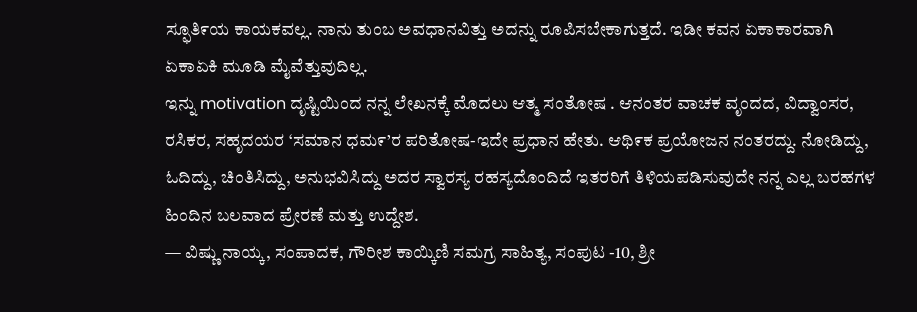ಸ್ಫೂತಿ೯ಯ ಕಾಯಕವಲ್ಲ. ನಾನು ತುಂಬ ಅವಧಾನವಿತ್ತು ಅದನ್ನು ರೂಪಿಸಬೇಕಾಗುತ್ತದೆ. ಇಡೀ ಕವನ ಏಕಾಕಾರವಾಗಿ ಏಕಾಏಕಿ ಮೂಡಿ ಮೈವೆತ್ತುವುದಿಲ್ಲ.
ಇನ್ನು motivation ದೃಷ್ಟಿಯಿಂದ ನನ್ನ ಲೇಖನಕ್ಕೆ ಮೊದಲು ಆತ್ಮ ಸಂತೋಷ . ಆನಂತರ ವಾಚಕ ವೃಂದದ, ವಿದ್ವಾಂಸರ, ರಸಿಕರ, ಸಹೃದಯರ ‘ಸಮಾನ ಧಮ೯’ರ ಪರಿತೋಷ-ಇದೇ ಪ್ರಧಾನ ಹೇತು. ಆಥಿ೯ಕ ಪ್ರಯೋಜನ ನಂತರದ್ದು. ನೋಡಿದ್ದು, ಓದಿದ್ದು, ಚಿಂತಿಸಿದ್ದು, ಅನುಭವಿಸಿದ್ದು ಅದರ ಸ್ವಾರಸ್ಯ ರಹಸ್ಯದೊಂದಿದೆ ಇತರರಿಗೆ ತಿಳಿಯಪಡಿಸುವುದೇ ನನ್ನ ಎಲ್ಲ ಬರಹಗಳ ಹಿಂದಿನ ಬಲವಾದ ಪ್ರೇರಣೆ ಮತ್ತು ಉದ್ದೇಶ.
— ವಿಷ್ಣು ನಾಯ್ಕ, ಸಂಪಾದಕ, ಗೌರೀಶ ಕಾಯ್ಕಿಣಿ ಸಮಗ್ರ ಸಾಹಿತ್ಯ, ಸಂಪುಟ -10, ಶ್ರೀ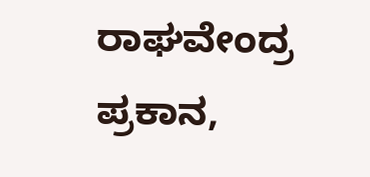ರಾಘವೇಂದ್ರ ಪ್ರಕಾನ,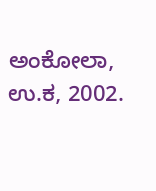ಅಂಕೋಲಾ, ಉ.ಕ, 2002.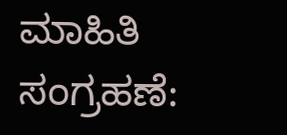ಮಾಹಿತಿ ಸಂಗ್ರಹಣೆ: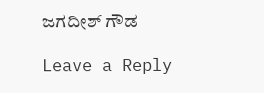ಜಗದೀಶ್ ಗೌಡ

Leave a Reply